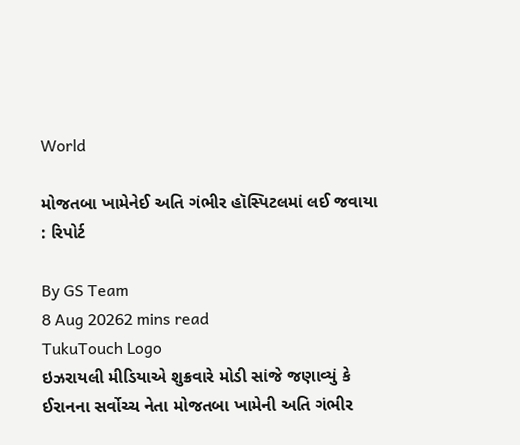World

મોજતબા ખામેનેઈ અતિ ગંભીર હૉસ્પિટલમાં લઈ જવાયા : રિપોર્ટ

By GS Team
8 Aug 20262 mins read
TukuTouch Logo
ઇઝરાયલી મીડિયાએ શુક્રવારે મોડી સાંજે જણાવ્યું કે ઈરાનના સર્વોચ્ચ નેતા મોજતબા ખામેની અતિ ગંભીર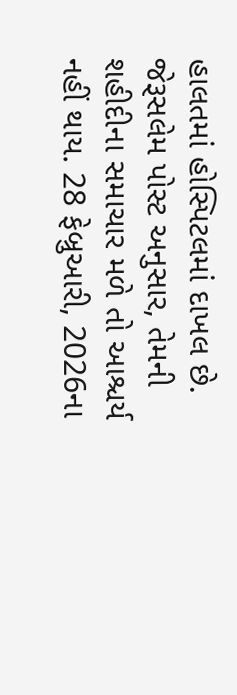હાલતમાં હોસ્પિટલમાં દાખલ છે. જેરૂસલેમ પોસ્ટ અનુસાર, તેમની શહીદીના સમાચાર મળે તો આશ્ચર્ય નહીં થાય. 28 ફેબ્રુઆરી, 2026ના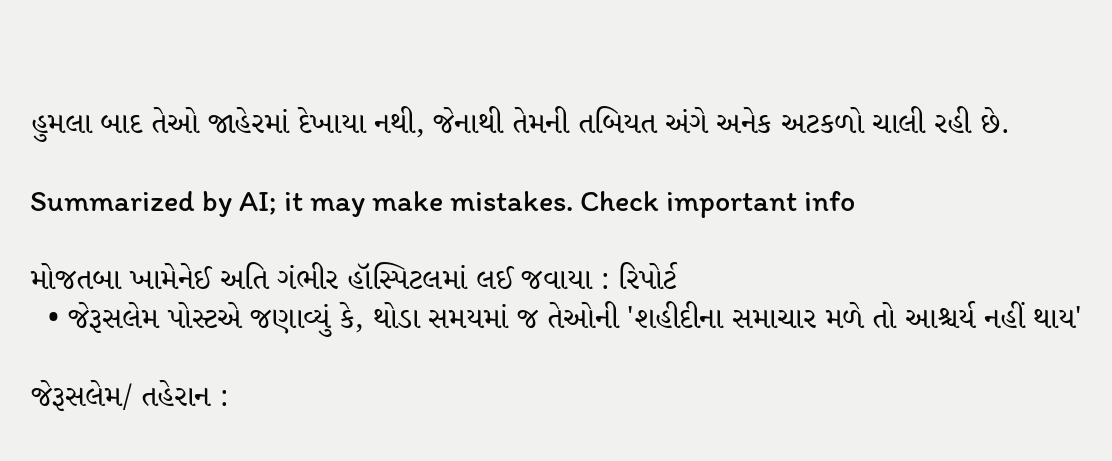હુમલા બાદ તેઓ જાહેરમાં દેખાયા નથી, જેનાથી તેમની તબિયત અંગે અનેક અટકળો ચાલી રહી છે.

Summarized by AI; it may make mistakes. Check important info

મોજતબા ખામેનેઈ અતિ ગંભીર હૉસ્પિટલમાં લઈ જવાયા : રિપોર્ટ
  • જેરૂસલેમ પોસ્ટએ જણાવ્યું કે, થોડા સમયમાં જ તેઓની 'શહીદીના સમાચાર મળે તો આશ્ચર્ય નહીં થાય'

જેરૂસલેમ/ તહેરાન :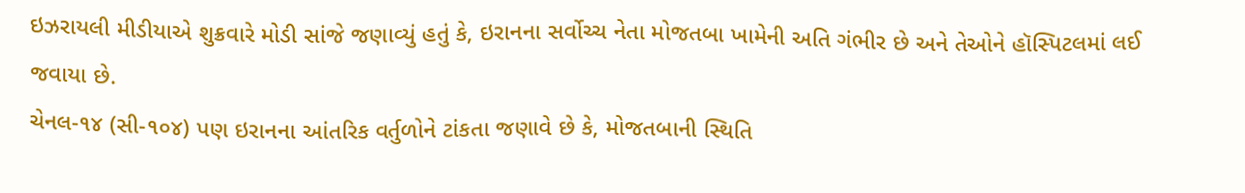ઇઝરાયલી મીડીયાએ શુક્રવારે મોડી સાંજે જણાવ્યું હતું કે, ઇરાનના સર્વોચ્ચ નેતા મોજતબા ખામેની અતિ ગંભીર છે અને તેઓને હૉસ્પિટલમાં લઈ જવાયા છે.
ચેનલ-૧૪ (સી-૧૦૪) પણ ઇરાનના આંતરિક વર્તુળોને ટાંકતા જણાવે છે કે, મોજતબાની સ્થિતિ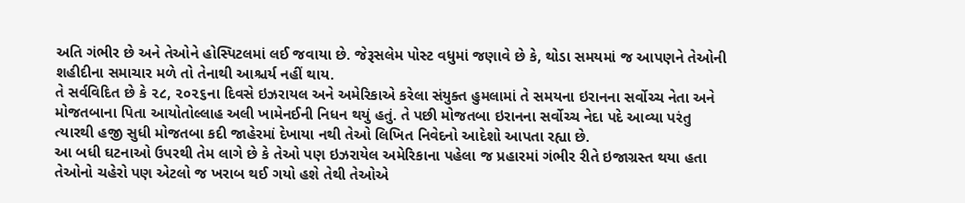અતિ ગંભીર છે અને તેઓને હોસ્પિટલમાં લઈ જવાયા છે. જેરૂસલેમ પોસ્ટ વધુમાં જણાવે છે કે, થોડા સમયમાં જ આપણને તેઓની શહીદીના સમાચાર મળે તો તેનાથી આશ્ચર્ય નહીં થાય.
તે સર્વવિદિત છે કે ૨૮, ૨૦૨૬ના દિવસે ઇઝરાયલ અને અમેરિકાએ કરેલા સંયુક્ત હુમલામાં તે સમયના ઇરાનના સર્વોચ્ચ નેતા અને મોજતબાના પિતા આયોતોલ્લાહ અલી ખામેનઈની નિધન થયું હતું. તે પછી મોજતબા ઇરાનના સર્વોચ્ચ નેદા પદે આવ્યા પરંતુ ત્યારથી હજી સુધી મોજતબા કદી જાહેરમાં દેખાયા નથી તેઓ લિખિત નિવેદનો આદેશો આપતા રહ્યા છે.
આ બધી ઘટનાઓ ઉપરથી તેમ લાગે છે કે તેઓ પણ ઇઝરાયેલ અમેરિકાના પહેલા જ પ્રહારમાં ગંભીર રીતે ઇજાગ્રસ્ત થયા હતા તેઓનો ચહેરો પણ એટલો જ ખરાબ થઈ ગયો હશે તેથી તેઓએ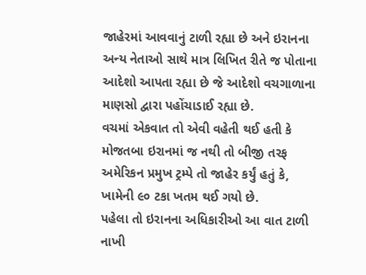જાહેરમાં આવવાનું ટાળી રહ્યા છે અને ઇરાનના અન્ય નેતાઓ સાથે માત્ર લિખિત રીતે જ પોતાના આદેશો આપતા રહ્યા છે જે આદેશો વચગાળાના માણસો દ્વારા પહોંચાડાઈ રહ્યા છે.
વચમાં એકવાત તો એવી વહેતી થઈ હતી કે મોજતબા ઇરાનમાં જ નથી તો બીજી તરફ અમેરિકન પ્રમુખ ટ્રમ્પે તો જાહેર કર્યું હતું કે, ખામેની ૯૦ ટકા ખતમ થઈ ગયો છે.
પહેલા તો ઇરાનના અધિકારીઓ આ વાત ટાળી નાખી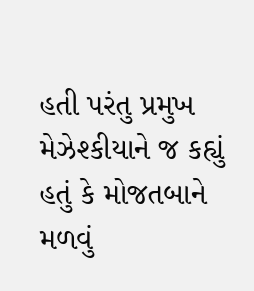હતી પરંતુ પ્રમુખ મેઝેશ્કીયાને જ કહ્યું હતું કે મોજતબાને મળવું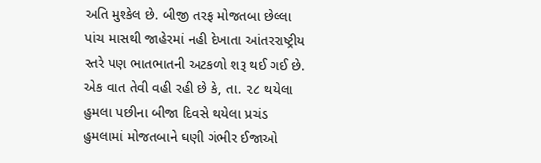અતિ મુશ્કેલ છે. બીજી તરફ મોજતબા છેલ્લા પાંચ માસથી જાહેરમાં નહી દેખાતા આંતરરાષ્ટ્રીય સ્તરે પણ ભાતભાતની અટકળો શરૂ થઈ ગઈ છે.
એક વાત તેવી વહી રહી છે કે, તા. ૨૮ થયેલા હુમલા પછીના બીજા દિવસે થયેલા પ્રચંડ હુમલામાં મોજતબાને ઘણી ગંભીર ઈજાઓ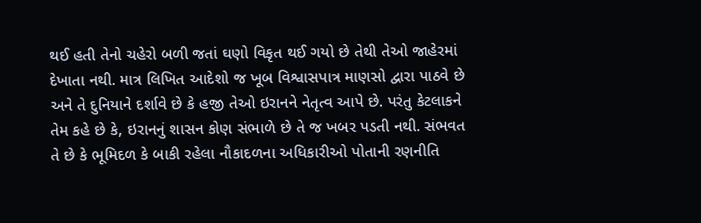થઈ હતી તેનો ચહેરો બળી જતાં ઘણો વિકૃત થઈ ગયો છે તેથી તેઓ જાહેરમાં દેખાતા નથી. માત્ર લિખિત આદેશો જ ખૂબ વિશ્વાસપાત્ર માણસો દ્વારા પાઠવે છે અને તે દુનિયાને દર્શાવે છે કે હજી તેઓ ઇરાનને નેતૃત્વ આપે છે. પરંતુ કેટલાકને તેમ કહે છે કે, ઇરાનનું શાસન કોણ સંભાળે છે તે જ ખબર પડતી નથી. સંભવત તે છે કે ભૂમિદળ કે બાકી રહેલા નૌકાદળના અધિકારીઓ પોતાની રણનીતિ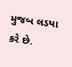મુજબ લડયા કરે છે.